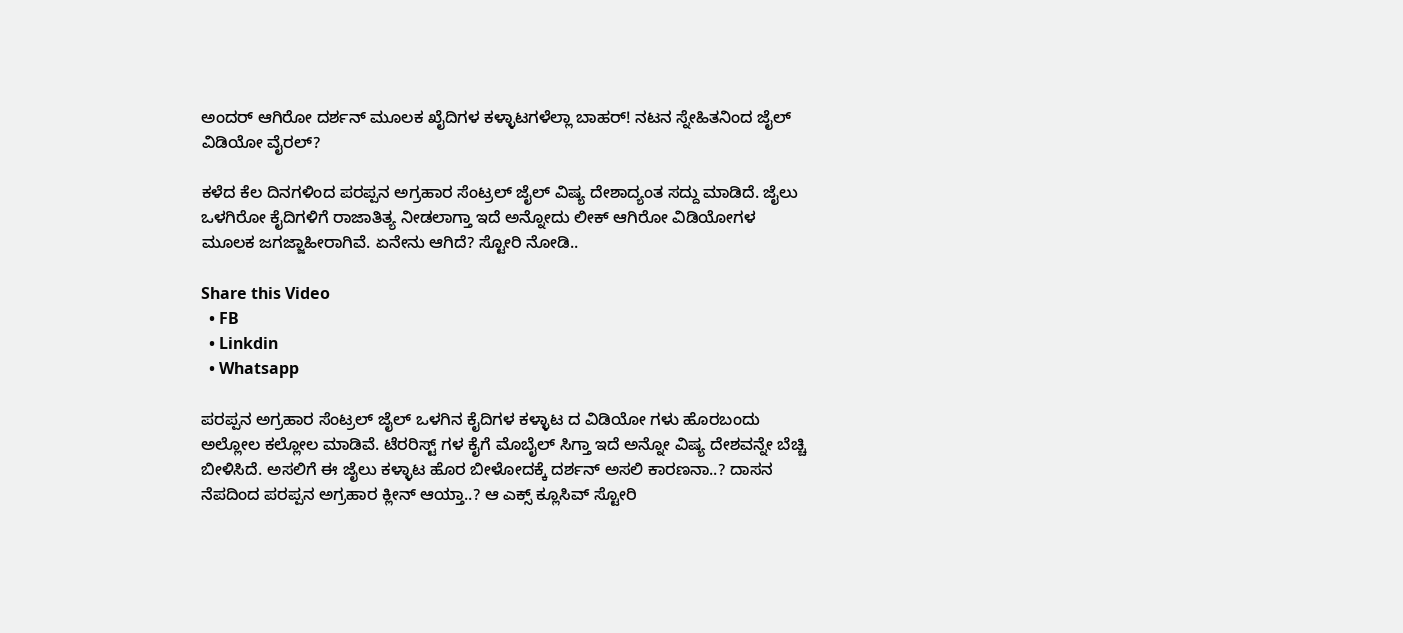ಅಂದರ್ ಆಗಿರೋ ದರ್ಶನ್ ಮೂಲಕ ಖೈದಿಗಳ ಕಳ್ಳಾಟಗಳೆಲ್ಲಾ ಬಾಹರ್! ನಟನ ಸ್ನೇಹಿತನಿಂದ ಜೈಲ್ ವಿಡಿಯೋ ವೈರಲ್?

ಕಳೆದ ಕೆಲ ದಿನಗಳಿಂದ ಪರಪ್ಪನ ಅಗ್ರಹಾರ ಸೆಂಟ್ರಲ್ ಜೈಲ್ ವಿಷ್ಯ ದೇಶಾದ್ಯಂತ ಸದ್ದು ಮಾಡಿದೆ. ಜೈಲು ಒಳಗಿರೋ ಕೈದಿಗಳಿಗೆ ರಾಜಾತಿತ್ಯ ನೀಡಲಾಗ್ತಾ ಇದೆ ಅನ್ನೋದು ಲೀಕ್ ಆಗಿರೋ ವಿಡಿಯೋಗಳ ಮೂಲಕ ಜಗಜ್ಜಾಹೀರಾಗಿವೆ. ಏನೇನು ಆಗಿದೆ? ಸ್ಟೋರಿ ನೋಡಿ..

Share this Video
  • FB
  • Linkdin
  • Whatsapp

ಪರಪ್ಪನ ಅಗ್ರಹಾರ ಸೆಂಟ್ರಲ್ ಜೈಲ್ ಒಳಗಿನ ಕೈದಿಗಳ ಕಳ್ಳಾಟ ದ ವಿಡಿಯೋ ಗಳು ಹೊರಬಂದು ಅಲ್ಲೋಲ ಕಲ್ಲೋಲ ಮಾಡಿವೆ. ಟೆರರಿಸ್ಟ್ ಗಳ ಕೈಗೆ ಮೊಬೈಲ್ ಸಿಗ್ತಾ ಇದೆ ಅನ್ನೋ ವಿಷ್ಯ ದೇಶವನ್ನೇ ಬೆಚ್ಚಿ ಬೀಳಿಸಿದೆ. ಅಸಲಿಗೆ ಈ ಜೈಲು ಕಳ್ಳಾಟ ಹೊರ ಬೀಳೋದಕ್ಕೆ ದರ್ಶನ್ ಅಸಲಿ ಕಾರಣನಾ..? ದಾಸನ ನೆಪದಿಂದ ಪರಪ್ಪನ ಅಗ್ರಹಾರ ಕ್ಲೀನ್ ಆಯ್ತಾ..? ಆ ಎಕ್ಸ್ ಕ್ಲೂಸಿವ್ ಸ್ಟೋರಿ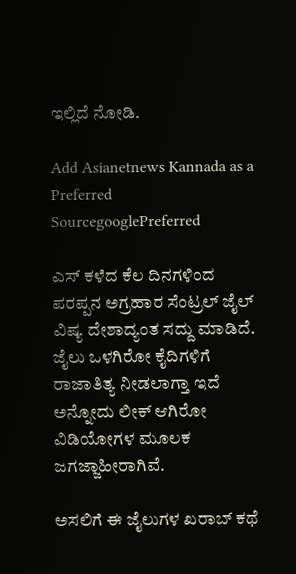ಇಲ್ಲಿದೆ ನೋಡಿ.

Add Asianetnews Kannada as a Preferred SourcegooglePreferred

ಎಸ್ ಕಳೆದ ಕೆಲ ದಿನಗಳಿಂದ ಪರಪ್ಪನ ಅಗ್ರಹಾರ ಸೆಂಟ್ರಲ್ ಜೈಲ್ ವಿಷ್ಯ ದೇಶಾದ್ಯಂತ ಸದ್ದು ಮಾಡಿದೆ. ಜೈಲು ಒಳಗಿರೋ ಕೈದಿಗಳಿಗೆ ರಾಜಾತಿತ್ಯ ನೀಡಲಾಗ್ತಾ ಇದೆ ಅನ್ನೋದು ಲೀಕ್ ಆಗಿರೋ ವಿಡಿಯೋಗಳ ಮೂಲಕ ಜಗಜ್ಜಾಹೀರಾಗಿವೆ.

ಅಸಲಿಗೆ ಈ ಜೈಲುಗಳ ಖರಾಬ್ ಕಥೆ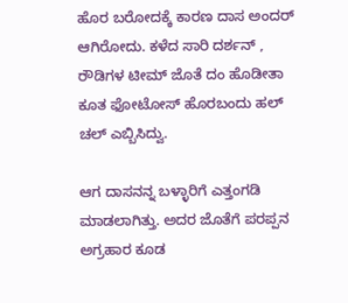ಹೊರ ಬರೋದಕ್ಕೆ ಕಾರಣ ದಾಸ ಅಂದರ್ ಆಗಿರೋದು. ಕಳೆದ ಸಾರಿ ದರ್ಶನ್ , ರೌಡಿಗಳ ಟೀಮ್ ಜೊತೆ ದಂ ಹೊಡೀತಾ ಕೂತ ಫೋಟೋಸ್ ಹೊರಬಂದು ಹಲ್ ಚಲ್ ಎಬ್ಬಿಸಿದ್ವು.

ಆಗ ದಾಸನನ್ನ ಬಳ್ಳಾರಿಗೆ ಎತ್ತಂಗಡಿ ಮಾಡಲಾಗಿತ್ತು. ಅದರ ಜೊತೆಗೆ ಪರಪ್ಪನ ಅಗ್ರಹಾರ ಕೂಡ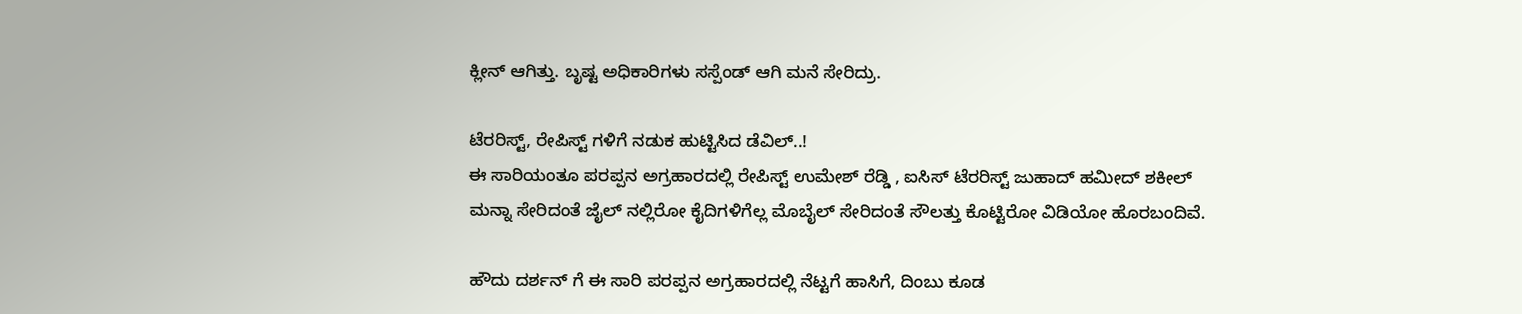ಕ್ಲೀನ್ ಆಗಿತ್ತು. ಬೃಷ್ಟ ಅಧಿಕಾರಿಗಳು ಸಸ್ಪೆಂಡ್ ಆಗಿ ಮನೆ ಸೇರಿದ್ರು.

ಟೆರರಿಸ್ಟ್, ರೇಪಿಸ್ಟ್ ಗಳಿಗೆ ನಡುಕ ಹುಟ್ಟಿಸಿದ ಡೆವಿಲ್..!
ಈ ಸಾರಿಯಂತೂ ಪರಪ್ಪನ ಅಗ್ರಹಾರದಲ್ಲಿ ರೇಪಿಸ್ಟ್ ಉಮೇಶ್ ರೆಡ್ಡಿ , ಐಸಿಸ್ ಟೆರರಿಸ್ಟ್ ಜುಹಾದ್ ಹಮೀದ್ ಶಕೀಲ್ ಮನ್ನಾ ಸೇರಿದಂತೆ ಜೈಲ್ ನಲ್ಲಿರೋ ಕೈದಿಗಳಿಗೆಲ್ಲ ಮೊಬೈಲ್ ಸೇರಿದಂತೆ ಸೌಲತ್ತು ಕೊಟ್ಟಿರೋ ವಿಡಿಯೋ ಹೊರಬಂದಿವೆ.

ಹೌದು ದರ್ಶನ್ ಗೆ ಈ ಸಾರಿ ಪರಪ್ಪನ ಅಗ್ರಹಾರದಲ್ಲಿ ನೆಟ್ಟಗೆ ಹಾಸಿಗೆ, ದಿಂಬು ಕೂಡ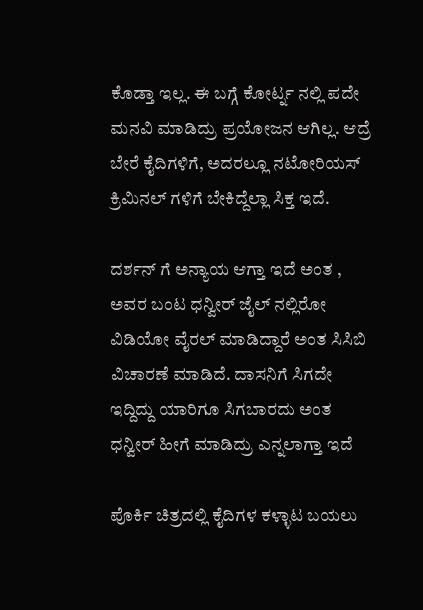ಕೊಡ್ತಾ ಇಲ್ಲ. ಈ ಬಗ್ಗೆ ಕೋರ್ಟ್ನ ನಲ್ಲಿ ಪದೇ ಮನವಿ ಮಾಡಿದ್ರು ಪ್ರಯೋಜನ ಆಗಿಲ್ಲ. ಆದ್ರೆ ಬೇರೆ ಕೈದಿಗಳಿಗೆ, ಅದರಲ್ಲೂ ನಟೋರಿಯಸ್ ಕ್ರಿಮಿನಲ್ ಗಳಿಗೆ ಬೇಕಿದ್ದೆಲ್ಲಾ ಸಿಕ್ತ ಇದೆ.

ದರ್ಶನ್ ಗೆ ಅನ್ಯಾಯ ಆಗ್ತಾ ಇದೆ ಅಂತ , ಅವರ ಬಂಟ ಧನ್ವೀರ್ ಜೈಲ್ ನಲ್ಲಿರೋ ವಿಡಿಯೋ ವೈರಲ್ ಮಾಡಿದ್ದಾರೆ ಅಂತ ಸಿಸಿಬಿ ವಿಚಾರಣೆ ಮಾಡಿದೆ. ದಾಸನಿಗೆ ಸಿಗದೇ ಇದ್ದಿದ್ದು ಯಾರಿಗೂ ಸಿಗಬಾರದು ಅಂತ ಧನ್ವೀರ್ ಹೀಗೆ ಮಾಡಿದ್ರು ಎನ್ನಲಾಗ್ತಾ ಇದೆ

ಪೊರ್ಕಿ ಚಿತ್ರದಲ್ಲಿ ಕೈದಿಗಳ ಕಳ್ಳಾಟ ಬಯಲು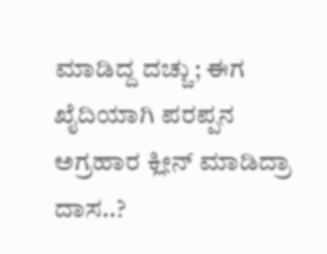ಮಾಡಿದ್ದ ದಚ್ಚು; ಈಗ ಖೈದಿಯಾಗಿ ಪರಪ್ಪನ ಅಗ್ರಹಾರ ಕ್ಲೀನ್ ಮಾಡಿದ್ರಾ ದಾಸ..?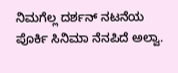ನಿಮಗೆಲ್ಲ ದರ್ಶನ್ ನಟನೆಯ ಪೊರ್ಕಿ ಸಿನಿಮಾ ನೆನಪಿದೆ ಅಲ್ವಾ.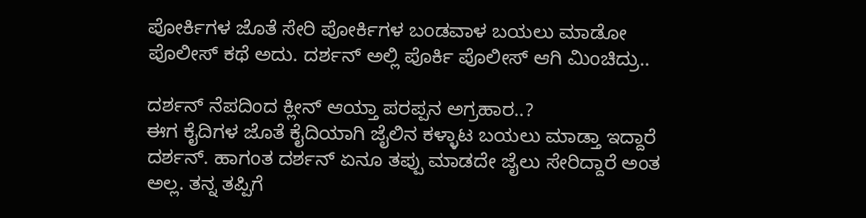ಪೋರ್ಕಿಗಳ ಜೊತೆ ಸೇರಿ ಪೋರ್ಕಿಗಳ ಬಂಡವಾಳ ಬಯಲು ಮಾಡೋ ಪೊಲೀಸ್ ಕಥೆ ಅದು. ದರ್ಶನ್ ಅಲ್ಲಿ ಪೊರ್ಕಿ ಪೊಲೀಸ್ ಆಗಿ ಮಿಂಚಿದ್ರು..

ದರ್ಶನ್ ನೆಪದಿಂದ ಕ್ಲೀನ್ ಆಯ್ತಾ ಪರಪ್ಪನ ಅಗ್ರಹಾರ..?
ಈಗ ಕೈದಿಗಳ ಜೊತೆ ಕೈದಿಯಾಗಿ ಜೈಲಿನ ಕಳ್ಳಾಟ ಬಯಲು ಮಾಡ್ತಾ ಇದ್ದಾರೆ ದರ್ಶನ್. ಹಾಗಂತ ದರ್ಶನ್ ಏನೂ ತಪ್ಪು ಮಾಡದೇ ಜೈಲು ಸೇರಿದ್ದಾರೆ ಅಂತ ಅಲ್ಲ. ತನ್ನ ತಪ್ಪಿಗೆ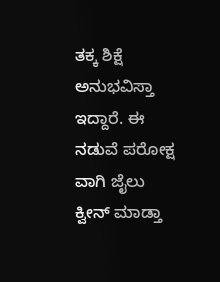ತಕ್ಕ ಶಿಕ್ಷೆ ಅನುಭವಿಸ್ತಾ ಇದ್ದಾರೆ. ಈ ನಡುವೆ ಪರೋಕ್ಷ ವಾಗಿ ಜೈಲು ಕ್ವೀನ್ ಮಾಡ್ತಾ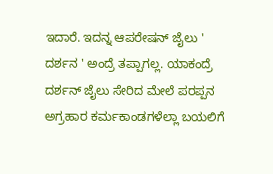ಇದಾರೆ. ಇದನ್ನ ಆಪರೇಷನ್ ಜೈಲು ' ದರ್ಶನ ' ಅಂದ್ರೆ ತಪ್ಪಾಗಲ್ಲ. ಯಾಕಂದ್ರೆ ದರ್ಶನ್ ಜೈಲು ಸೇರಿದ ಮೇಲೆ ಪರಪ್ಪನ ಅಗ್ರಹಾರ ಕರ್ಮಕಾಂಡಗಳೆಲ್ಲಾ ಬಯಲಿಗೆ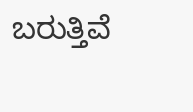ಬರುತ್ತಿವೆ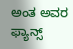ಅಂತ ಅವರ ಫ್ಯಾನ್ಸ್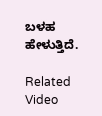ಬಳಹ ಹೇಳುತ್ತಿದೆ.

Related Video